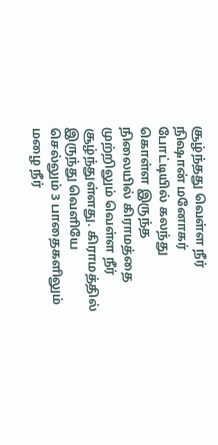சூழ்ந்தது வெள்ள நீர்
நிஷான் மனோகர் போட்டியில் கலந்து கொள்ள இருந்த நிலையில் கிராமத்தை முற்றிலும் வெள்ள நீர் சூழ்ந்துள்ளது. கிராமத்தில் இருந்து வெளியே செல்லும் 3 பாதைகளிலும் மழை நீர்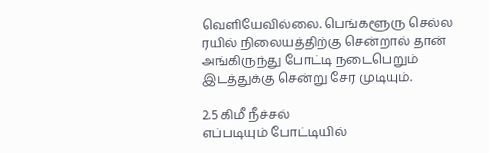வெளியேவில்லை. பெங்களூரு செல்ல ரயில் நிலையத்திற்கு சென்றால் தான் அங்கிருந்து போட்டி நடைபெறும் இடத்துக்கு சென்று சேர முடியும்.

2.5 கிமீ நீச்சல்
எப்படியும் போட்டியில்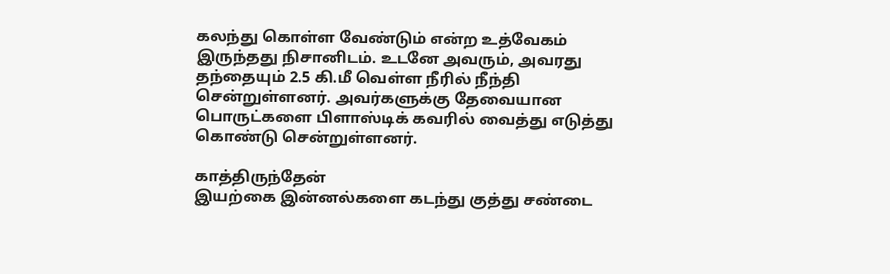கலந்து கொள்ள வேண்டும் என்ற உத்வேகம் இருந்தது நிசானிடம். உடனே அவரும், அவரது தந்தையும் 2.5 கி.மீ வெள்ள நீரில் நீந்தி சென்றுள்ளனர். அவர்களுக்கு தேவையான பொருட்களை பிளாஸ்டிக் கவரில் வைத்து எடுத்து கொண்டு சென்றுள்ளனர்.

காத்திருந்தேன்
இயற்கை இன்னல்களை கடந்து குத்து சண்டை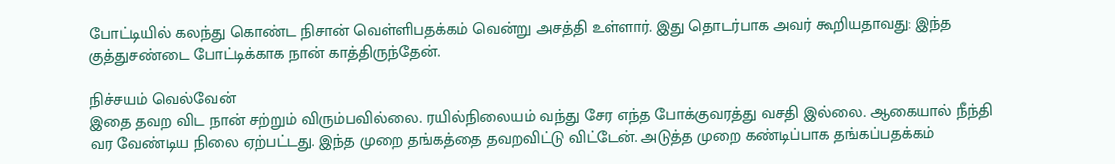போட்டியில் கலந்து கொண்ட நிசான் வெள்ளிபதக்கம் வென்று அசத்தி உள்ளார். இது தொடர்பாக அவர் கூறியதாவது: இந்த குத்துசண்டை போட்டிக்காக நான் காத்திருந்தேன்.

நிச்சயம் வெல்வேன்
இதை தவற விட நான் சற்றும் விரும்பவில்லை. ரயில்நிலையம் வந்து சேர எந்த போக்குவரத்து வசதி இல்லை. ஆகையால் நீந்தி வர வேண்டிய நிலை ஏற்பட்டது. இந்த முறை தங்கத்தை தவறவிட்டு விட்டேன். அடுத்த முறை கண்டிப்பாக தங்கப்பதக்கம்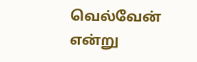வெல்வேன் என்று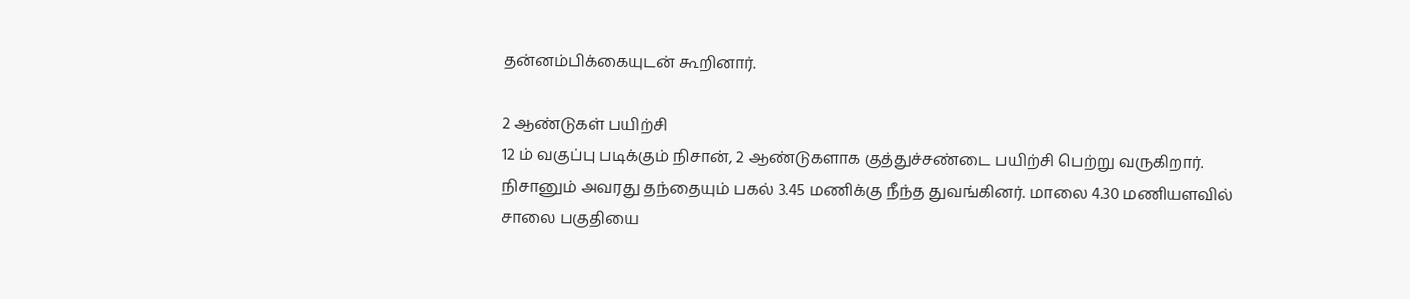தன்னம்பிக்கையுடன் கூறினார்.

2 ஆண்டுகள் பயிற்சி
12 ம் வகுப்பு படிக்கும் நிசான், 2 ஆண்டுகளாக குத்துச்சண்டை பயிற்சி பெற்று வருகிறார். நிசானும் அவரது தந்தையும் பகல் 3.45 மணிக்கு நீந்த துவங்கினர். மாலை 4.30 மணியளவில் சாலை பகுதியை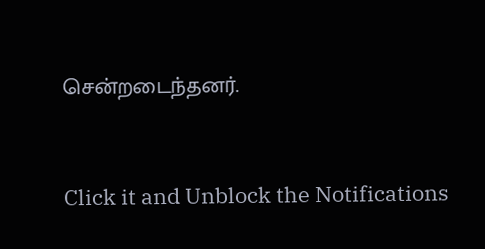சென்றடைந்தனர்.


Click it and Unblock the Notifications